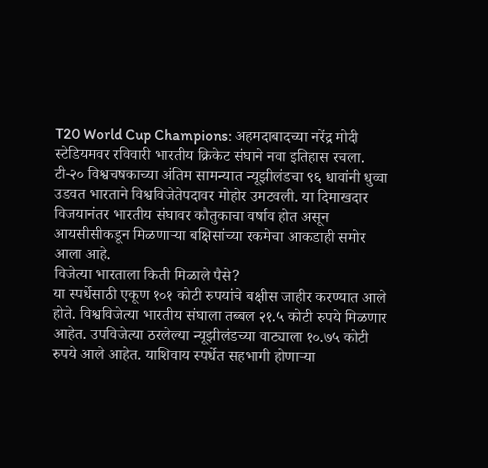T20 World Cup Champions: अहमदाबादच्या नरेंद्र मोदी स्टेडियमवर रविवारी भारतीय क्रिकेट संघाने नवा इतिहास रचला. टी-२० विश्वचषकाच्या अंतिम सामन्यात न्यूझीलंडचा ९६ धावांनी धुव्वा उडवत भारताने विश्वविजेतेपदावर मोहोर उमटवली. या दिमाखदार विजयानंतर भारतीय संघावर कौतुकाचा वर्षाव होत असून आयसीसीकडून मिळणाऱ्या बक्षिसांच्या रकमेचा आकडाही समोर आला आहे.
विजेत्या भारताला किती मिळाले पैसे?
या स्पर्धेसाठी एकूण १०१ कोटी रुपयांचे बक्षीस जाहीर करण्यात आले होते. विश्वविजेत्या भारतीय संघाला तब्बल २१.५ कोटी रुपये मिळणार आहेत. उपविजेत्या ठरलेल्या न्यूझीलंडच्या वाट्याला १०.७५ कोटी रुपये आले आहेत. याशिवाय स्पर्धेत सहभागी होणाऱ्या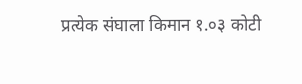प्रत्येक संघाला किमान १.०३ कोटी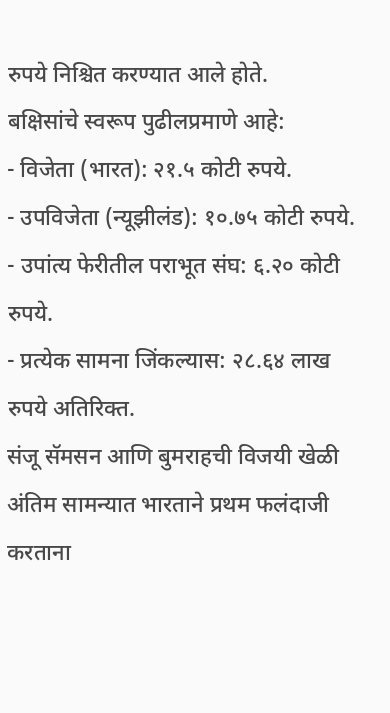रुपये निश्चित करण्यात आले होते.
बक्षिसांचे स्वरूप पुढीलप्रमाणे आहे:
- विजेता (भारत): २१.५ कोटी रुपये.
- उपविजेता (न्यूझीलंड): १०.७५ कोटी रुपये.
- उपांत्य फेरीतील पराभूत संघ: ६.२० कोटी रुपये.
- प्रत्येक सामना जिंकल्यास: २८.६४ लाख रुपये अतिरिक्त.
संजू सॅमसन आणि बुमराहची विजयी खेळी
अंतिम सामन्यात भारताने प्रथम फलंदाजी करताना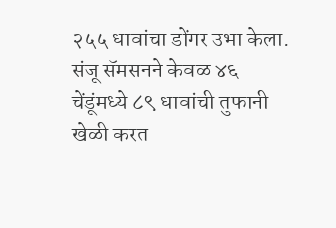२५५ धावांचा डोंगर उभा केला. संजू सॅमसनने केवळ ४६ चेंडूंमध्ये ८९ धावांची तुफानी खेळी करत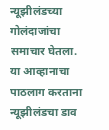न्यूझीलंडच्या गोलंदाजांचा समाचार घेतला. या आव्हानाचा पाठलाग करताना न्यूझीलंडचा डाव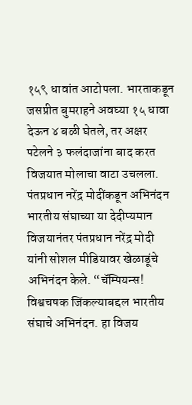१५९ धावांत आटोपला. भारताकडून जसप्रीत बुमराहने अवघ्या १५ धावा देऊन ४ बळी घेतले, तर अक्षर पटेलने ३ फलंदाजांना बाद करत विजयात मोलाचा वाटा उचलला.
पंतप्रधान नरेंद्र मोदींकडून अभिनंदन
भारतीय संघाच्या या देदीप्यमान विजयानंतर पंतप्रधान नरेंद्र मोदी यांनी सोशल मीडियावर खेळाडूंचे अभिनंदन केले. “चॅम्पियन्स! विश्वचषक जिंकल्याबद्दल भारतीय संघाचे अभिनंदन. हा विजय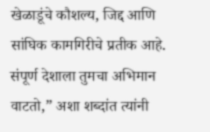खेळाडूंचे कौशल्य, जिद्द आणि सांघिक कामगिरीचे प्रतीक आहे. संपूर्ण देशाला तुमचा अभिमान वाटतो,” अशा शब्दांत त्यांनी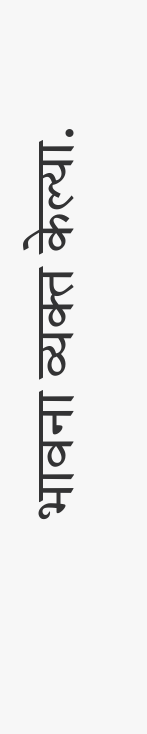भावना व्यक्त केल्या.